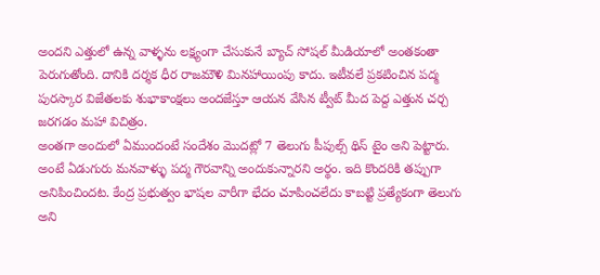అందని ఎత్తులో ఉన్న వాళ్ళను లక్ష్యంగా చేసుకునే బ్యాచ్ సోషల్ మీడియాలో అంతకంతా పెరుగుతోంది. దానికి దర్శక ధీర రాజమౌళి మినహాయింపు కాదు. ఇటీవలే ప్రకటించిన పద్మ పురస్కార విజేతలకు శుభాకాంక్షలు అందజేస్తూ ఆయన వేసిన ట్వీట్ మీద పెద్ద ఎత్తున చర్చ జరగడం మహా విచిత్రం.
అంతగా అందులో ఏముందంటే సందేశం మొదట్లో 7 తెలుగు పీపుల్స్ థిస్ టైం అని పెట్టారు. అంటే ఏడుగురు మనవాళ్ళు పద్మ గౌరవాన్ని అందుకున్నారని అర్థం. ఇది కొందరికి తప్పుగా అనిపించిందట. కేంద్ర ప్రభుత్వం భాషల వారీగా భేదం చూపించలేదు కాబట్టి ప్రత్యేకంగా తెలుగు అని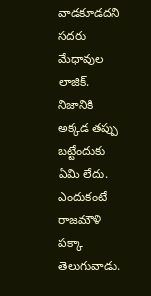వాడకూడదని సదరు మేధావుల లాజిక్.
నిజానికి అక్కడ తప్పు బట్టేందుకు ఏమి లేదు. ఎందుకంటే రాజమౌళి పక్కా తెలుగువాడు.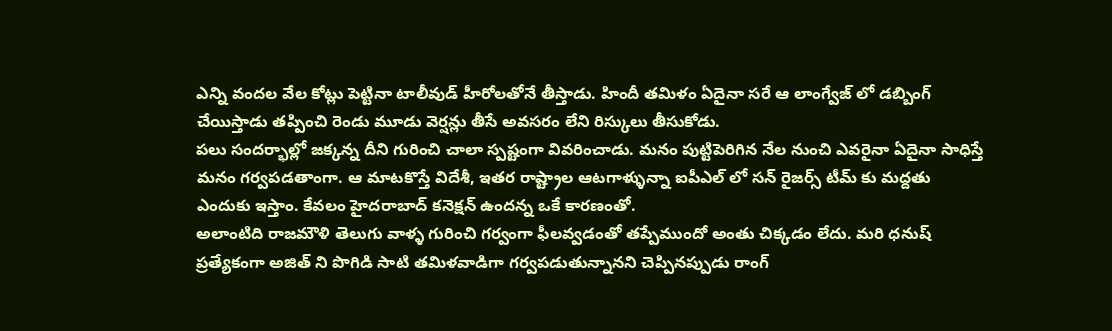ఎన్ని వందల వేల కోట్లు పెట్టినా టాలీవుడ్ హీరోలతోనే తీస్తాడు. హిందీ తమిళం ఏదైనా సరే ఆ లాంగ్వేజ్ లో డబ్బింగ్ చేయిస్తాడు తప్పించి రెండు మూడు వెర్షన్లు తీసే అవసరం లేని రిస్కులు తీసుకోడు.
పలు సందర్భాల్లో జక్కన్న దీని గురించి చాలా స్పష్టంగా వివరించాడు. మనం పుట్టిపెరిగిన నేల నుంచి ఎవరైనా ఏదైనా సాధిస్తే మనం గర్వపడతాంగా. ఆ మాటకొస్తే విదేశీ, ఇతర రాష్ట్రాల ఆటగాళ్ళున్నా ఐపీఎల్ లో సన్ రైజర్స్ టీమ్ కు మద్దతు ఎందుకు ఇస్తాం. కేవలం హైదరాబాద్ కనెక్షన్ ఉందన్న ఒకే కారణంతో.
అలాంటిది రాజమౌళి తెలుగు వాళ్ళ గురించి గర్వంగా ఫీలవ్వడంతో తప్పేముందో అంతు చిక్కడం లేదు. మరి ధనుష్ ప్రత్యేకంగా అజిత్ ని పొగిడి సాటి తమిళవాడిగా గర్వపడుతున్నానని చెప్పినప్పుడు రాంగ్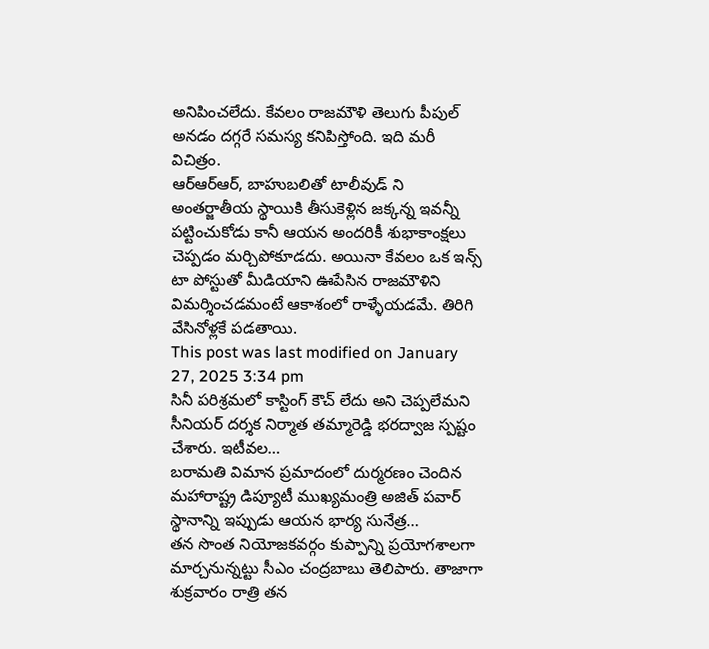అనిపించలేదు. కేవలం రాజమౌళి తెలుగు పీపుల్ అనడం దగ్గరే సమస్య కనిపిస్తోంది. ఇది మరీ విచిత్రం.
ఆర్ఆర్ఆర్, బాహుబలితో టాలీవుడ్ ని అంతర్జాతీయ స్థాయికి తీసుకెళ్లిన జక్కన్న ఇవన్నీ పట్టించుకోడు కానీ ఆయన అందరికీ శుభాకాంక్షలు చెప్పడం మర్చిపోకూడదు. అయినా కేవలం ఒక ఇన్స్ టా పోస్టుతో మీడియాని ఊపేసిన రాజమౌళిని విమర్శించడమంటే ఆకాశంలో రాళ్ళేయడమే. తిరిగి వేసినోళ్లకే పడతాయి.
This post was last modified on January 27, 2025 3:34 pm
సినీ పరిశ్రమలో కాస్టింగ్ కౌచ్ లేదు అని చెప్పలేమని సీనియర్ దర్శక నిర్మాత తమ్మారెడ్డి భరద్వాజ స్పష్టం చేశారు. ఇటీవల…
బరామతి విమాన ప్రమాదంలో దుర్మరణం చెందిన మహారాష్ట్ర డిప్యూటీ ముఖ్యమంత్రి అజిత్ పవార్ స్థానాన్ని ఇప్పుడు ఆయన భార్య సునేత్ర…
తన సొంత నియోజకవర్గం కుప్పాన్ని ప్రయోగశాలగా మార్చనున్నట్టు సీఎం చంద్రబాబు తెలిపారు. తాజాగా శుక్రవారం రాత్రి తన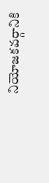నియోజకవర్గానికి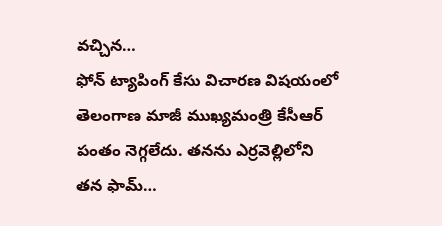వచ్చిన…
ఫోన్ ట్యాపింగ్ కేసు విచారణ విషయంలో తెలంగాణ మాజీ ముఖ్యమంత్రి కేసీఆర్ పంతం నెగ్గలేదు. తనను ఎర్రవెల్లిలోని తన ఫామ్…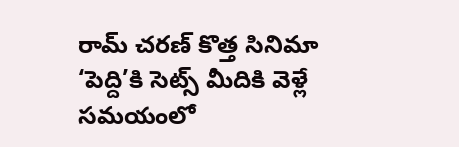రామ్ చరణ్ కొత్త సినిమా ‘పెద్ది’కి సెట్స్ మీదికి వెళ్లే సమయంలో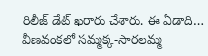రిలీజ్ డేట్ ఖరారు చేశారు. ఈ ఏడాది…
వీణవంకలో సమ్మక్క-సారలమ్మ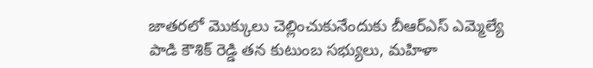జాతరలో మొక్కులు చెల్లించుకునేందుకు బీఆర్ఎస్ ఎమ్మెల్యే పాడి కౌశిక్ రెడ్డి తన కుటుంబ సభ్యులు, మహిళా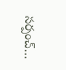సర్పంచ్…